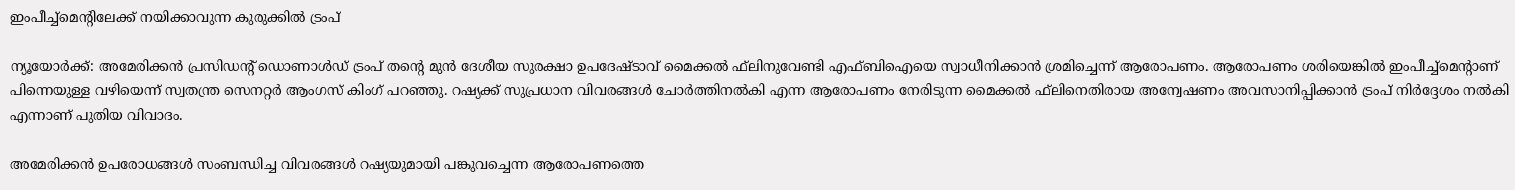ഇംപീച്ച്‌മെന്റിലേക്ക് നയിക്കാവുന്ന കുരുക്കില്‍ ട്രംപ്

ന്യൂയോര്‍ക്ക്: അമേരിക്കന്‍ പ്രസിഡന്റ് ഡൊണാള്‍ഡ് ട്രംപ് തന്റെ മുന്‍ ദേശീയ സുരക്ഷാ ഉപദേഷ്ടാവ് മൈക്കല്‍ ഫ്‌ലിനുവേണ്ടി എഫ്ബിഐയെ സ്വാധീനിക്കാന്‍ ശ്രമിച്ചെന്ന് ആരോപണം. ആരോപണം ശരിയെങ്കില്‍ ഇംപീച്ച്‌മെന്റാണ് പിന്നെയുള്ള വഴിയെന്ന് സ്വതന്ത്ര സെനറ്റര്‍ ആംഗസ് കിംഗ് പറഞ്ഞു. റഷ്യക്ക് സുപ്രധാന വിവരങ്ങള്‍ ചോര്‍ത്തിനല്‍കി എന്ന ആരോപണം നേരിടുന്ന മൈക്കല്‍ ഫ്‌ലിനെതിരായ അന്വേഷണം അവസാനിപ്പിക്കാന്‍ ട്രംപ് നിര്‍ദ്ദേശം നല്‍കി എന്നാണ് പുതിയ വിവാദം.

അമേരിക്കന്‍ ഉപരോധങ്ങള്‍ സംബന്ധിച്ച വിവരങ്ങള്‍ റഷ്യയുമായി പങ്കുവച്ചെന്ന ആരോപണത്തെ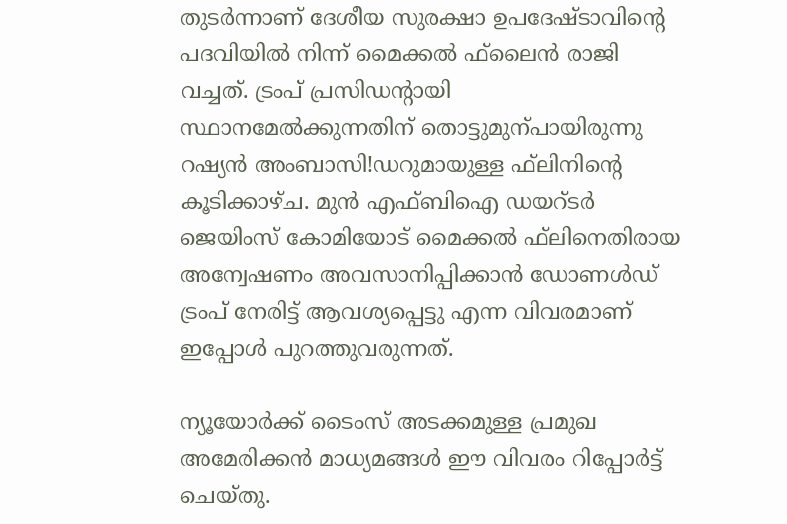തുടര്‍ന്നാണ് ദേശീയ സുരക്ഷാ ഉപദേഷ്ടാവിന്റെ പദവിയില്‍ നിന്ന് മൈക്കല്‍ ഫ്‌ലൈന്‍ രാജി വച്ചത്. ട്രംപ് പ്രസിഡന്റായി സ്ഥാനമേല്‍ക്കുന്നതിന് തൊട്ടുമുന്പായിരുന്നു റഷ്യന്‍ അംബാസി!ഡറുമായുള്ള ഫ്‌ലിനിന്റെ കൂടിക്കാഴ്ച. മുന്‍ എഫ്ബിഐ ഡയറ്ടര്‍ ജെയിംസ് കോമിയോട് മൈക്കല്‍ ഫ്‌ലിനെതിരായ അന്വേഷണം അവസാനിപ്പിക്കാന്‍ ഡോണള്‍ഡ് ട്രംപ് നേരിട്ട് ആവശ്യപ്പെട്ടു എന്ന വിവരമാണ് ഇപ്പോള്‍ പുറത്തുവരുന്നത്.

ന്യൂയോര്‍ക്ക് ടൈംസ് അടക്കമുള്ള പ്രമുഖ അമേരിക്കന്‍ മാധ്യമങ്ങള്‍ ഈ വിവരം റിപ്പോര്‍ട്ട് ചെയ്തു.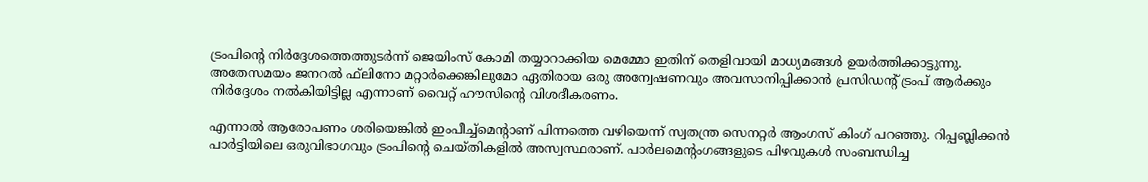ട്രംപിന്റെ നിര്‍ദ്ദേശത്തെത്തുടര്‍ന്ന് ജെയിംസ് കോമി തയ്യാറാക്കിയ മെമ്മോ ഇതിന് തെളിവായി മാധ്യമങ്ങള്‍ ഉയര്‍ത്തിക്കാട്ടുന്നു. അതേസമയം ജനറല്‍ ഫ്‌ലിനോ മറ്റാര്‍ക്കെങ്കിലുമോ ഏതിരായ ഒരു അന്വേഷണവും അവസാനിപ്പിക്കാന്‍ പ്രസിഡന്റ് ട്രംപ് ആര്‍ക്കും നിര്‍ദ്ദേശം നല്‍കിയിട്ടില്ല എന്നാണ് വൈറ്റ് ഹൗസിന്റെ വിശദീകരണം.

എന്നാല്‍ ആരോപണം ശരിയെങ്കില്‍ ഇംപീച്ച്‌മെന്റാണ് പിന്നത്തെ വഴിയെന്ന് സ്വതന്ത്ര സെനറ്റര്‍ ആംഗസ് കിംഗ് പറഞ്ഞു. റിപ്പബ്ലിക്കന്‍ പാര്‍ട്ടിയിലെ ഒരുവിഭാഗവും ട്രംപിന്റെ ചെയ്തികളില്‍ അസ്വസ്ഥരാണ്. പാര്‍ലമെന്റംഗങ്ങളുടെ പിഴവുകള്‍ സംബന്ധിച്ച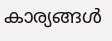കാര്യങ്ങള്‍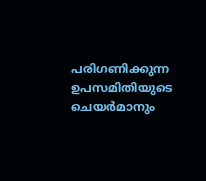പരിഗണിക്കുന്ന ഉപസമിതിയുടെ ചെയര്‍മാനും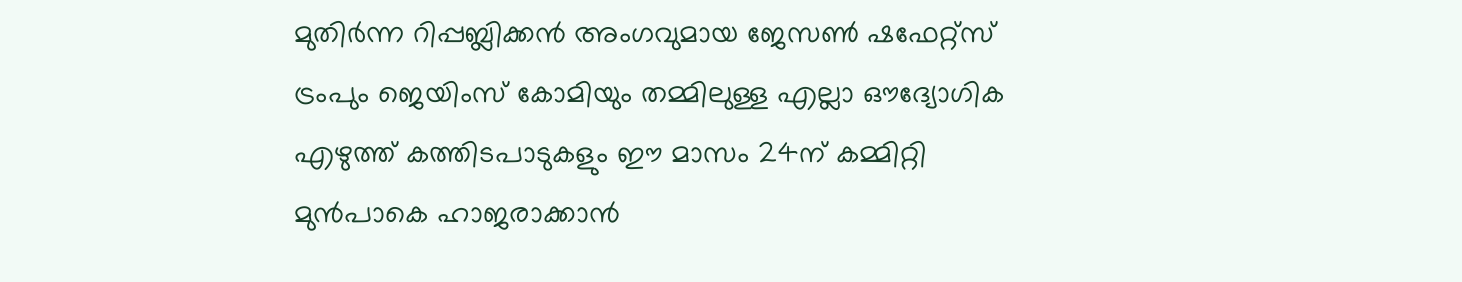മുതിര്‍ന്ന റിപ്പബ്ലിക്കന്‍ അംഗവുമായ ജേസണ്‍ ഷഫേറ്റ്‌സ് ട്രംപും ജെയിംസ് കോമിയും തമ്മിലുള്ള എല്ലാ ഔദ്യോഗിക എഴുത്ത് കത്തിടപാടുകളും ഈ മാസം 24ന് കമ്മിറ്റി മുന്‍പാകെ ഹാജരാക്കാന്‍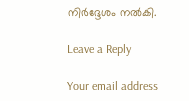നിര്‍ദ്ദേശം നല്‍കി.

Leave a Reply

Your email address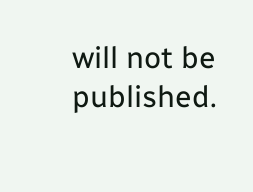will not be published.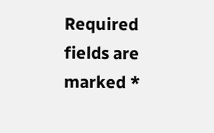Required fields are marked *